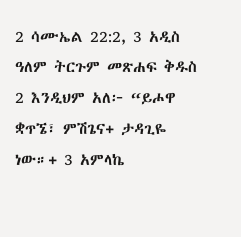2 ሳሙኤል 22:2, 3 አዲስ ዓለም ትርጉም መጽሐፍ ቅዱስ 2 እንዲህም አለ፦ “ይሖዋ ቋጥኜ፣ ምሽጌና+ ታዳጊዬ ነው።+ 3 አምላኬ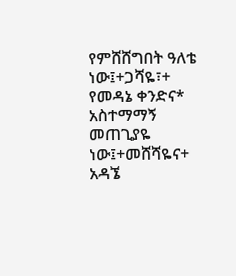የምሸሸግበት ዓለቴ ነው፤+ጋሻዬ፣+ የመዳኔ ቀንድና* አስተማማኝ መጠጊያዬ ነው፤+መሸሻዬና+ አዳኜ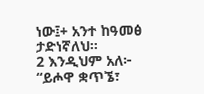ነው፤+ አንተ ከዓመፅ ታድነኛለህ።
2 እንዲህም አለ፦ “ይሖዋ ቋጥኜ፣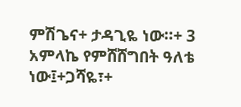ምሽጌና+ ታዳጊዬ ነው።+ 3 አምላኬ የምሸሸግበት ዓለቴ ነው፤+ጋሻዬ፣+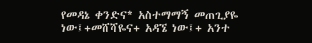የመዳኔ ቀንድና* አስተማማኝ መጠጊያዬ ነው፤+መሸሻዬና+ አዳኜ ነው፤+ አንተ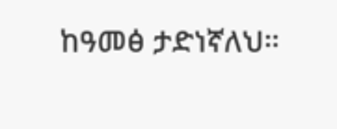ከዓመፅ ታድነኛለህ።